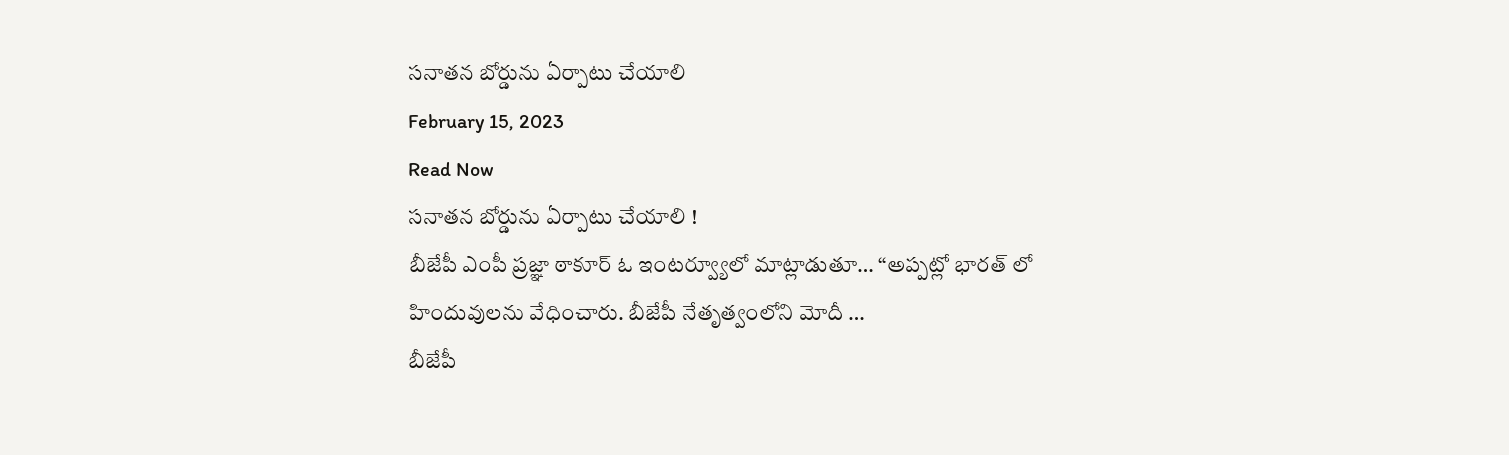సనాతన బోర్డును ఏర్పాటు చేయాలి
February 15, 2023
Read Now
సనాతన బోర్డును ఏర్పాటు చేయాలి !
బీజేపీ ఎంపీ ప్రజ్ఞా ఠాకూర్ ఓ ఇంటర్వ్యూలో మాట్లాడుతూ… “అప్పట్లో భారత్ లో హిందువులను వేధించారు. బీజేపీ నేతృత్వంలోని మోదీ …
బీజేపీ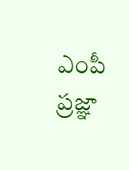ఎంపీ ప్రజ్ఞా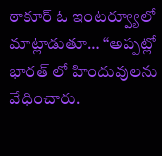ఠాకూర్ ఓ ఇంటర్వ్యూలో మాట్లాడుతూ… “అప్పట్లో భారత్ లో హిందువులను వేధించారు.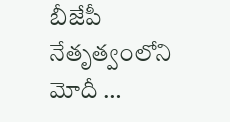బీజేపీ నేతృత్వంలోని మోదీ …